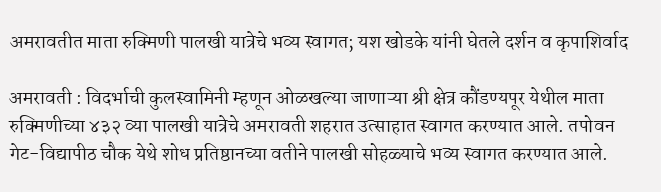अमरावतीत माता रुक्मिणी पालखी यात्रेचे भव्य स्वागत; यश खोडके यांनी घेतले दर्शन व कृपाशिर्वाद

अमरावती : विदर्भाची कुलस्वामिनी म्हणून ओळखल्या जाणाऱ्या श्री क्षेत्र कौंडण्यपूर येथील माता रुक्मिणीच्या ४३२ व्या पालखी यात्रेचे अमरावती शहरात उत्साहात स्वागत करण्यात आले. तपोवन गेट-विद्यापीठ चौक येथे शोध प्रतिष्ठानच्या वतीने पालखी सोहळ्याचे भव्य स्वागत करण्यात आले.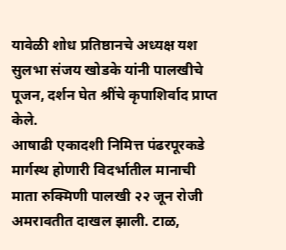यावेळी शोध प्रतिष्ठानचे अध्यक्ष यश सुलभा संजय खोडके यांनी पालखीचे पूजन, दर्शन घेत श्रींचे कृपाशिर्वाद प्राप्त केले.
आषाढी एकादशी निमित्त पंढरपूरकडे मार्गस्थ होणारी विदर्भातील मानाची माता रुक्मिणी पालखी २२ जून रोजी अमरावतीत दाखल झाली. टाळ,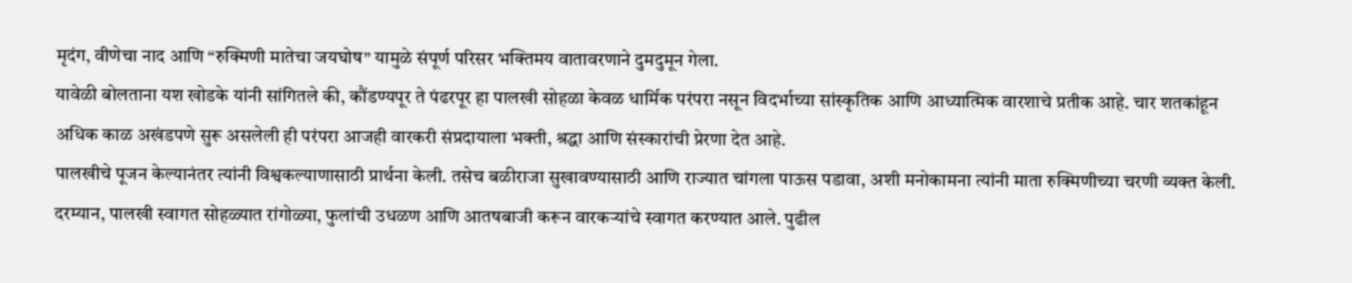मृदंग, वीणेचा नाद आणि “रुक्मिणी मातेचा जयघोष” यामुळे संपूर्ण परिसर भक्तिमय वातावरणाने दुमदुमून गेला.
यावेळी बोलताना यश खोडके यांनी सांगितले की, कौंडण्यपूर ते पंढरपूर हा पालखी सोहळा केवळ धार्मिक परंपरा नसून विदर्भाच्या सांस्कृतिक आणि आध्यात्मिक वारशाचे प्रतीक आहे. चार शतकांहून अधिक काळ अखंडपणे सुरू असलेली ही परंपरा आजही वारकरी संप्रदायाला भक्ती, श्रद्धा आणि संस्कारांची प्रेरणा देत आहे.
पालखीचे पूजन केल्यानंतर त्यांनी विश्वकल्याणासाठी प्रार्थना केली. तसेच बळीराजा सुखावण्यासाठी आणि राज्यात चांगला पाऊस पडावा, अशी मनोकामना त्यांनी माता रुक्मिणीच्या चरणी व्यक्त केली.
दरम्यान, पालखी स्वागत सोहळ्यात रांगोळ्या, फुलांची उधळण आणि आतषबाजी करून वारकऱ्यांचे स्वागत करण्यात आले. पुढील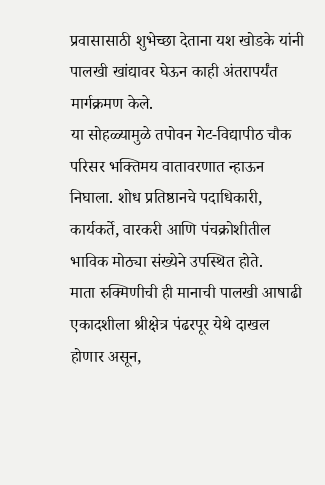प्रवासासाठी शुभेच्छा देताना यश खोडके यांनी पालखी खांद्यावर घेऊन काही अंतरापर्यंत मार्गक्रमण केले.
या सोहळ्यामुळे तपोवन गेट-विद्यापीठ चौक परिसर भक्तिमय वातावरणात न्हाऊन निघाला. शोध प्रतिष्ठानचे पदाधिकारी, कार्यकर्ते, वारकरी आणि पंचक्रोशीतील भाविक मोठ्या संख्येने उपस्थित होते.
माता रुक्मिणीची ही मानाची पालखी आषाढी एकादशीला श्रीक्षेत्र पंढरपूर येथे दाखल होणार असून,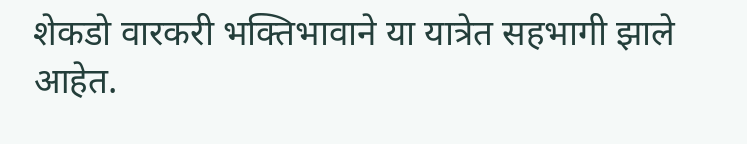शेकडो वारकरी भक्तिभावाने या यात्रेत सहभागी झाले आहेत.